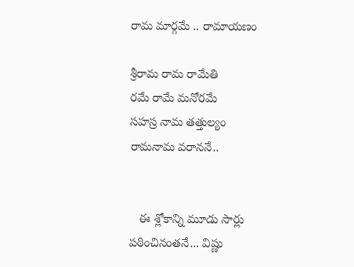రామ మార్గమే .. రామాయణం

శ్రీరామ రామ రామేతి
రమే రామే మనోరమే
సహస్ర నామ తత్తుల్యం
రామనామ వరాననే..


   ఈ శ్లోకాన్ని మూడు సార్లు  పఠించినంతనే... విష్ణు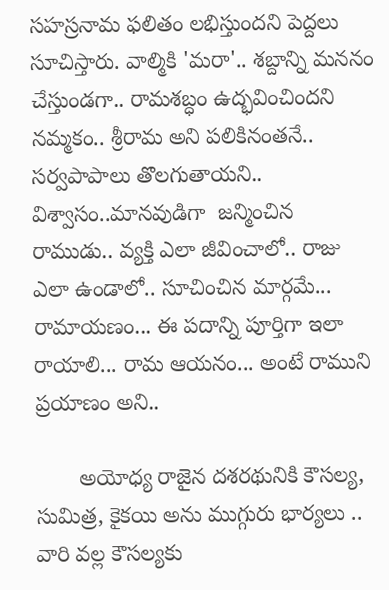సహస్రనామ ఫలితం లభిస్తుందని పెద్దలు సూచిస్తారు. వాల్మికి 'మరా'.. శబ్దాన్ని మననం చేస్తుండగా.. రామశబ్ధం ఉద్భవించిందని నమ్మకం.. శ్రీరామ అని పలికినంతనే.. సర్వపాపాలు తొలగుతాయని.. విశ్వాసం..మానవుడిగా  జన్మించిన రాముడు.. వ్యక్తి ఎలా జీవించాలో.. రాజు ఎలా ఉండాలో.. సూచించిన మార్గమే... రామాయణం... ఈ పదాన్ని పూర్తిగా ఇలా రాయాలి... రామ ఆయనం... అంటే రాముని  ప్రయాణం అని..

       అయోధ్య రాజైన దశరథునికి కౌసల్య, సుమిత్ర, కైకయి అను ముగ్గురు భార్యలు .. వారి వల్ల కౌసల్యకు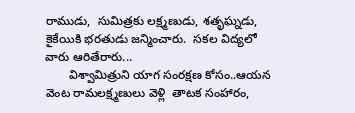రాముడు,  సుమిత్రకు లక్ష్మణుడు, శతృఘ్నడు, కైకేయికి భరతుడు జన్మించారు.  సకల విద్యలో వారు ఆరితేరారు...
       విశ్వామిత్రుని యాగ సంరక్షణ కోసం..ఆయన  వెంట రామలక్ష్మణులు వెళ్లి  తాటక సంహారం,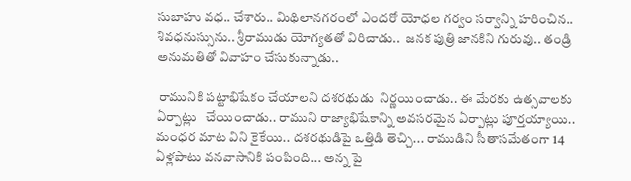సుబాహు వధ.. చేశారు.. మిథిలానగరంలో ఎందరో యోధల గర్వం సర్వాన్ని హరించిన..  శివధనుస్సును.. శ్రీరాముడు యోగ్యతతో విరిచాడు..  జనక పుత్రి జానకిని గురువు.. తండ్రి అనుమతితో వివాహం చేసుకున్నాడు..

 రామునికి పట్టాభిషేకం చేయాలని దశరథుడు  నిర్ణయించాడు.. ఈ మేరకు ఉత్సవాలకు ఏర్పాట్లు   చేయించాడు.. రాముని రాజ్యాభిషేకాన్ని అవసరమైన ఏర్పాట్లు పూర్తయ్యాయి..  మంధర మాట విని కైకేయి.. దశరథుడిపై ఒత్తిడి తెచ్చి... రాముడిని సీతాసమేతంగా 14 ఏళ్లపాటు వనవాసానికి పంపింది... అన్న పై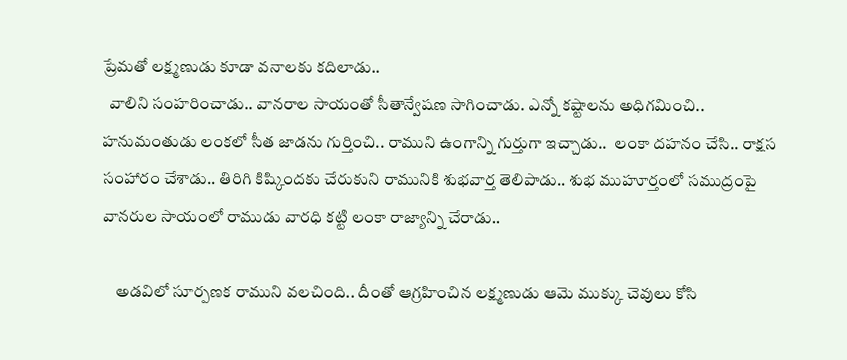ప్రేమతో లక్ష్మణుడు కూడా వనాలకు కదిలాడు..
  వాలిని సంహరించాడు.. వానరాల సాయంతో సీతాన్వేషణ సాగించాడు. ఎన్నో కష్టాలను అధిగమించి.. హనుమంతుడు లంకలో సీత జాడను గుర్తించి.. రాముని ఉంగాన్ని గుర్తుగా ఇచ్చాడు..  లంకా దహనం చేసి.. రాక్షస సంహారం చేశాడు.. తిరిగి కిష్కిందకు చేరుకుని రామునికి శుభవార్త తెలిపాడు.. శుభ ముహూర్తంలో సముద్రంపై వానరుల సాయంలో రాముడు వారధి కట్టి లంకా రాజ్యాన్ని చేరాడు..

    అడవిలో సూర్పణక రాముని వలచింది.. దీంతో ఆగ్రహించిన లక్ష్మణుడు ఆమె ముక్కు చెవులు కోసి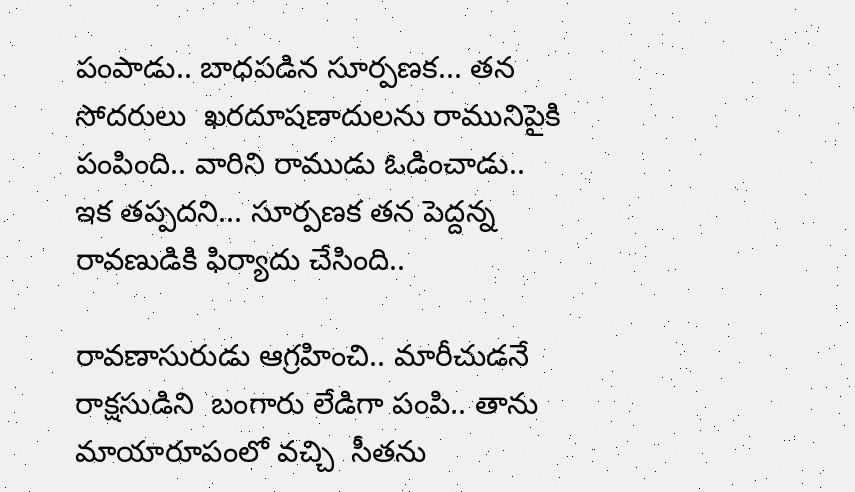పంపాడు.. బాధపడిన సూర్పణక... తన సోదరులు  ఖరదూషణాదులను రామునిపైకి పంపింది.. వారిని రాముడు ఓడించాడు.. ఇక తప్పదని... సూర్పణక తన పెద్దన్న  రావణుడికి ఫిర్యాదు చేసింది..

రావణాసురుడు ఆగ్రహించి.. మారీచుడనే రాక్షసుడిని  బంగారు లేడిగా పంపి.. తాను మాయారూపంలో వచ్చి  సీతను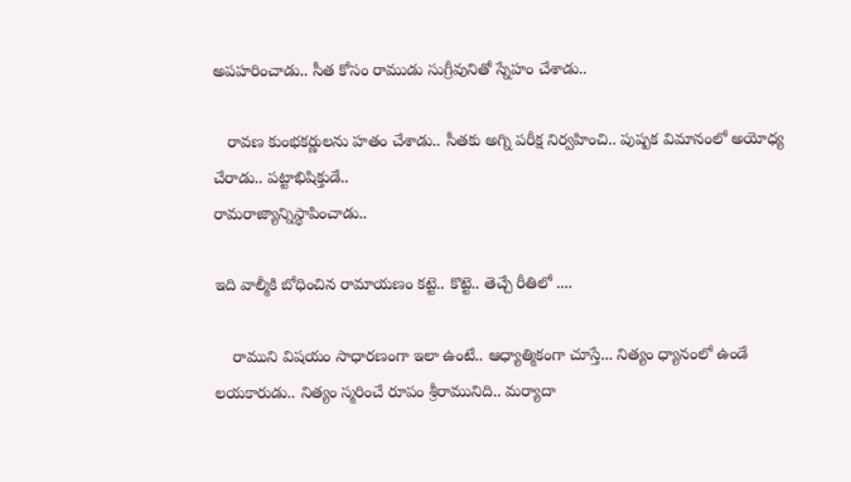అపహరించాడు.. సీత కోసం రాముడు సుగ్రీవునితో స్నేహం చేశాడు..

   రావణ కుంభకర్ణులను హతం చేశాడు.. సీతకు అగ్ని పరీక్ష నిర్వహించి.. పుష్పక విమానంలో అయోధ్య చేరాడు.. పట్టాభిషిక్తుడే..
రామరాజ్యాన్నిస్థాపించాడు..

ఇది వాల్మీకి బోధించిన రామాయణం కట్టె.. కొట్టె.. తెచ్చే రీతిలో ....

    రాముని విషయం సాధారణంగా ఇలా ఉంటే.. ఆధ్యాత్మికంగా చూస్తే... నిత్యం ధ్యానంలో ఉండే లయకారుడు.. నిత్యం స్మరించే రూపం శ్రీరామునిది.. మర్యాదా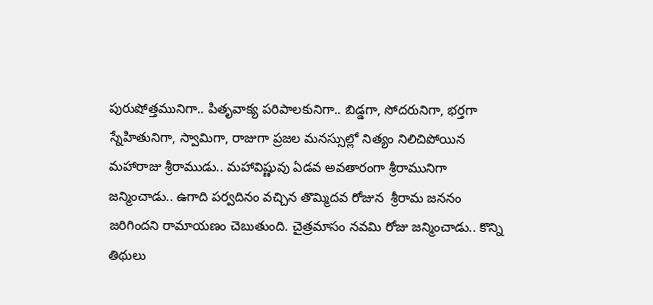పురుషోత్తమునిగా.. పితృవాక్య పరిపాలకునిగా.. బిడ్డగా, సోదరునిగా, భర్తగా స్నేహితునిగా, స్వామిగా, రాజుగా ప్రజల మనస్సుల్లో నిత్యం నిలిచిపోయిన మహారాజు శ్రీరాముడు.. మహావిష్ణువు ఏడవ అవతారంగా శ్రీరామునిగా జన్మించాడు.. ఉగాది పర్వదినం వచ్చిన తొమ్మిదవ రోజున  శ్రీరామ జననం జరిగిందని రామాయణం చెబుతుంది. చైత్రమాసం నవమి రోజు జన్మించాడు.. కొన్ని తిథులు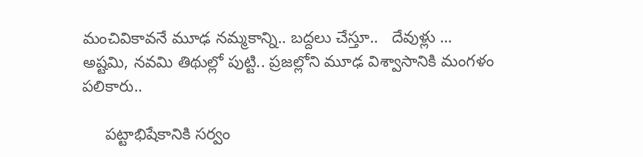మంచివికావనే మూఢ నమ్మకాన్ని.. బద్దలు చేస్తూ..   దేవుళ్లు ... అష్టమి, నవమి తిథుల్లో పుట్టి.. ప్రజల్లోని మూఢ విశ్వాసానికి మంగళం పలికారు..

     పట్టాభిషేకానికి సర్వం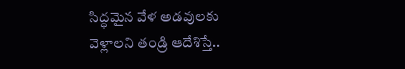సిద్ధమైన వేళ అడవులకు వెళ్లాలని తండ్రి ఆదేశిస్తే..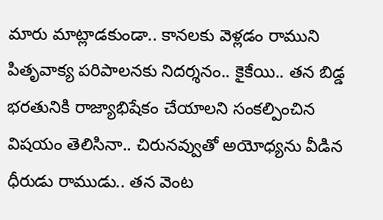మారు మాట్లాడకుండా.. కానలకు వెళ్లడం రాముని పితృవాక్య పరిపాలనకు నిదర్శనం.. కైకేయి.. తన బిడ్డ భరతునికి రాజ్యాభిషేకం చేయాలని సంకల్పించిన విషయం తెలిసినా.. చిరునవ్వుతో అయోధ్యను వీడిన ధీరుడు రాముడు.. తన వెంట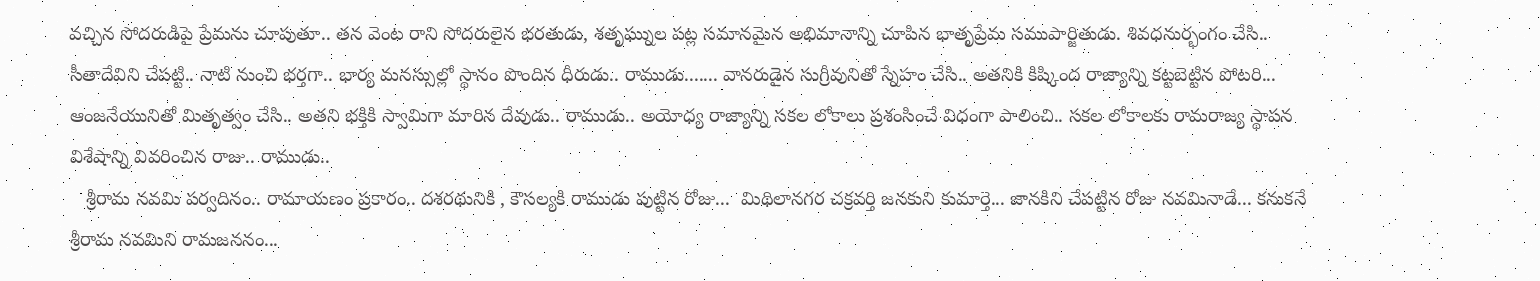వచ్చిన సోదరుడిపై ప్రేమను చూపుతూ.. తన వెంట రాని సోదరులైన భరతుడు, శతృఘ్నుల పట్ల సమానమైన అభిమానాన్ని చూపిన భాతృప్రేమ సముపార్జితుడు. శివధనుర్భంగం చేసి.. సీతాదేవిని చేపట్టి.. నాటి నుంచి భర్తగా.. భార్య మనస్సుల్లో స్థానం పొందిన ధీరుడు.. రాముడు....... వానరుడైన సుగ్రీవునితో స్నేహం చేసి.. అతనికి కిష్కింద రాజ్యాన్ని కట్టబెట్టిన పోటరి... ఆంజనేయునితో మితృత్వం చేసి.. అతని భక్తికి స్వామిగా మారిన దేవుడు.. రాముడు.. అయోధ్య రాజ్యాన్ని సకల లోకాలు ప్రశంసించే విధంగా పాలించి.. సకల లోకాలకు రామరాజ్య స్థాపన విశేషాన్ని వివరించిన రాజు.. రాముడు..
   శ్రీరామ నవమి పర్వదినం.. రామాయణం ప్రకారం.. దశరథునికి , కౌసల్యకి రాముడు పుట్టిన రోజు...  మిథిలానగర చక్రవర్తి జనకుని కుమార్తె... జానకిని చేపట్టిన రోజు నవమినాడే... కనుకనే శ్రీరామ నవమిని రామజననం...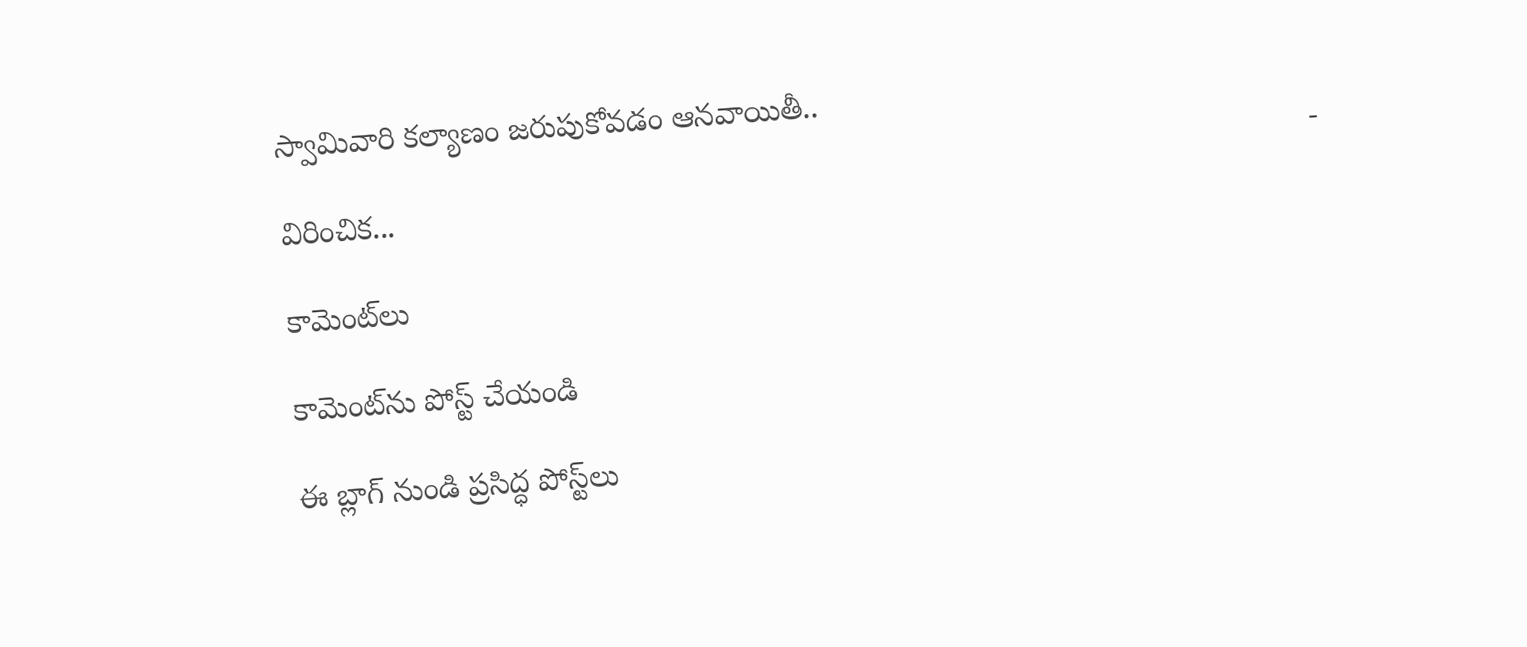స్వామివారి కల్యాణం జరుపుకోవడం ఆనవాయితీ..
                                                                                                                      - విరించిక...

కామెంట్‌లు

కామెంట్‌ను పోస్ట్ చేయండి

ఈ బ్లాగ్ నుండి ప్రసిద్ధ పోస్ట్‌లు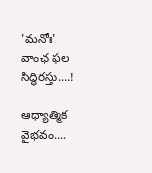'మనోః' వాంఛ ఫల సిద్ధిరస్తు....!

ఆధ్యాత్మిక వైభవం....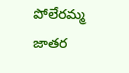పోలేరమ్మ జాతర